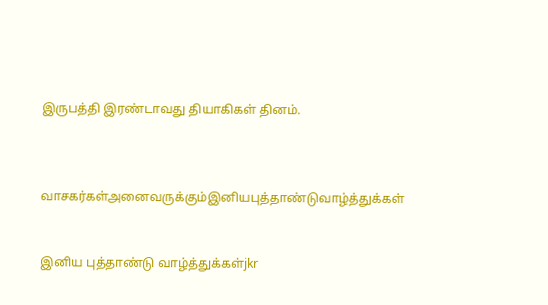இருபத்தி இரண்டாவது தியாகிகள் தினம்.



வாசகர்கள்அனைவருக்கும்இனியபுத்தாண்டுவாழ்த்துக்கள்


இனிய புத்தாண்டு வாழ்த்துக்கள்jkr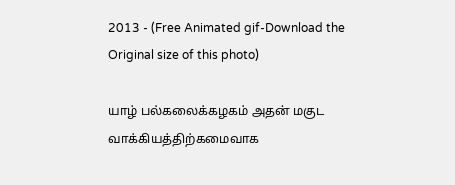2013 - (Free Animated gif-Download the Original size of this photo)

யாழ் பல்கலைக்கழகம் அதன் மகுட வாக்கியத்திற்கமைவாக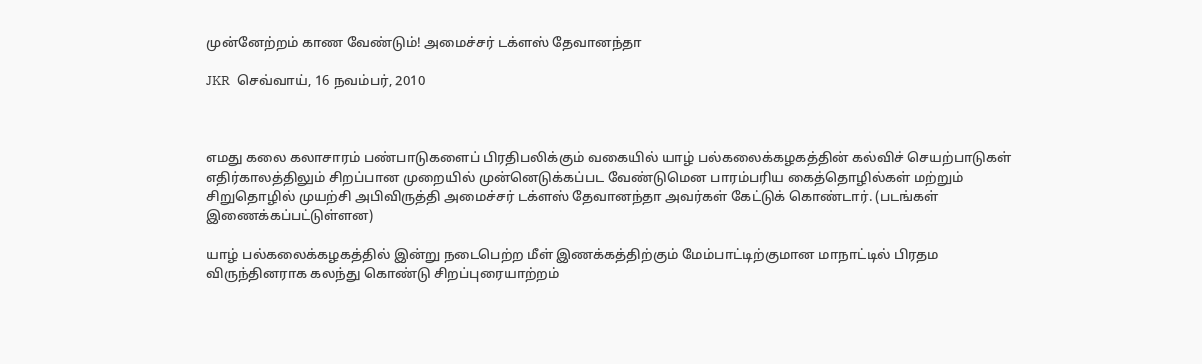முன்னேற்றம் காண வேண்டும்! அமைச்சர் டக்ளஸ் தேவானந்தா

JKR  செவ்வாய், 16 நவம்பர், 2010



எமது கலை கலாசாரம் பண்பாடுகளைப் பிரதிபலிக்கும் வகையில் யாழ் பல்கலைக்கழகத்தின் கல்விச் செயற்பாடுகள் எதிர்காலத்திலும் சிறப்பான முறையில் முன்னெடுக்கப்பட வேண்டுமென பாரம்பரிய கைத்தொழில்கள் மற்றும் சிறுதொழில் முயற்சி அபிவிருத்தி அமைச்சர் டக்ளஸ் தேவானந்தா அவர்கள் கேட்டுக் கொண்டார். (படங்கள் இணைக்கப்பட்டுள்ளன)

யாழ் பல்கலைக்கழகத்தில் இன்று நடைபெற்ற மீள் இணக்கத்திற்கும் மேம்பாட்டிற்குமான மாநாட்டில் பிரதம விருந்தினராக கலந்து கொண்டு சிறப்புரையாற்றம்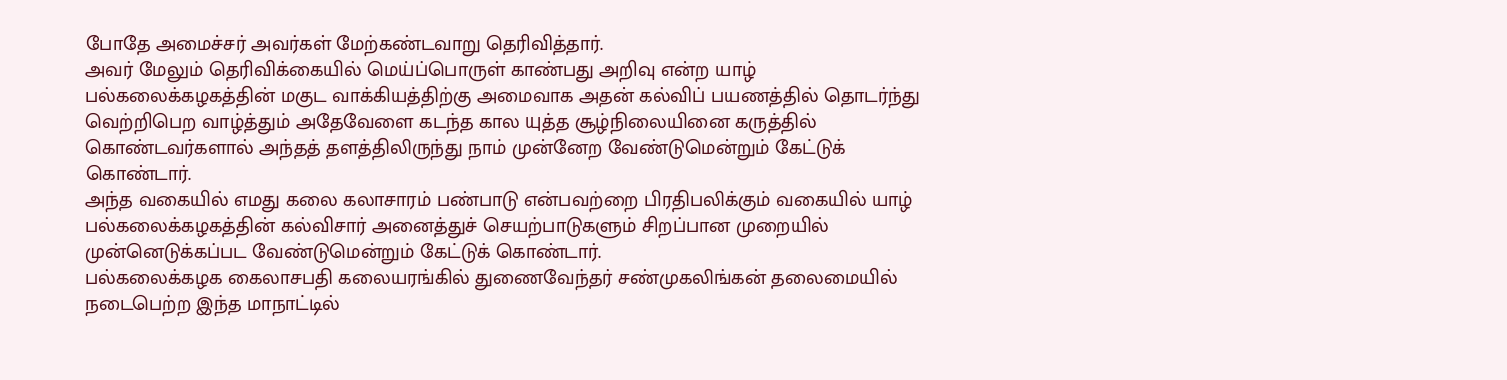போதே அமைச்சர் அவர்கள் மேற்கண்டவாறு தெரிவித்தார்.
அவர் மேலும் தெரிவிக்கையில் மெய்ப்பொருள் காண்பது அறிவு என்ற யாழ் பல்கலைக்கழகத்தின் மகுட வாக்கியத்திற்கு அமைவாக அதன் கல்விப் பயணத்தில் தொடர்ந்து வெற்றிபெற வாழ்த்தும் அதேவேளை கடந்த கால யுத்த சூழ்நிலையினை கருத்தில் கொண்டவர்களால் அந்தத் தளத்திலிருந்து நாம் முன்னேற வேண்டுமென்றும் கேட்டுக் கொண்டார்.
அந்த வகையில் எமது கலை கலாசாரம் பண்பாடு என்பவற்றை பிரதிபலிக்கும் வகையில் யாழ் பல்கலைக்கழகத்தின் கல்விசார் அனைத்துச் செயற்பாடுகளும் சிறப்பான முறையில் முன்னெடுக்கப்பட வேண்டுமென்றும் கேட்டுக் கொண்டார்.
பல்கலைக்கழக கைலாசபதி கலையரங்கில் துணைவேந்தர் சண்முகலிங்கன் தலைமையில் நடைபெற்ற இந்த மாநாட்டில்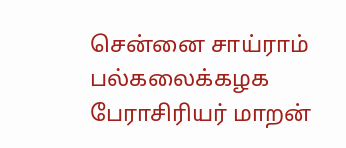சென்னை சாய்ராம் பல்கலைக்கழக பேராசிரியர் மாறன்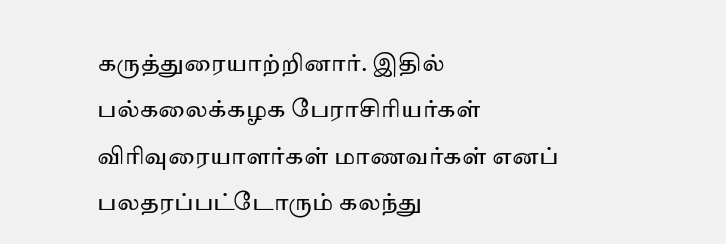கருத்துரையாற்றினார். இதில் பல்கலைக்கழக பேராசிரியர்கள் விரிவுரையாளர்கள் மாணவர்கள் எனப் பலதரப்பட்டோரும் கலந்து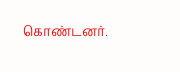கொண்டனர்.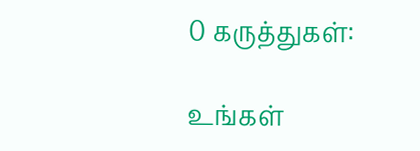0 கருத்துகள்:

உங்கள்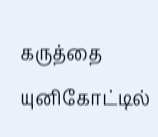கருத்தை யுனிகோட்டில்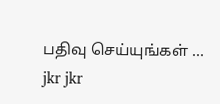பதிவு செய்யுங்கள் ...
jkr jkr